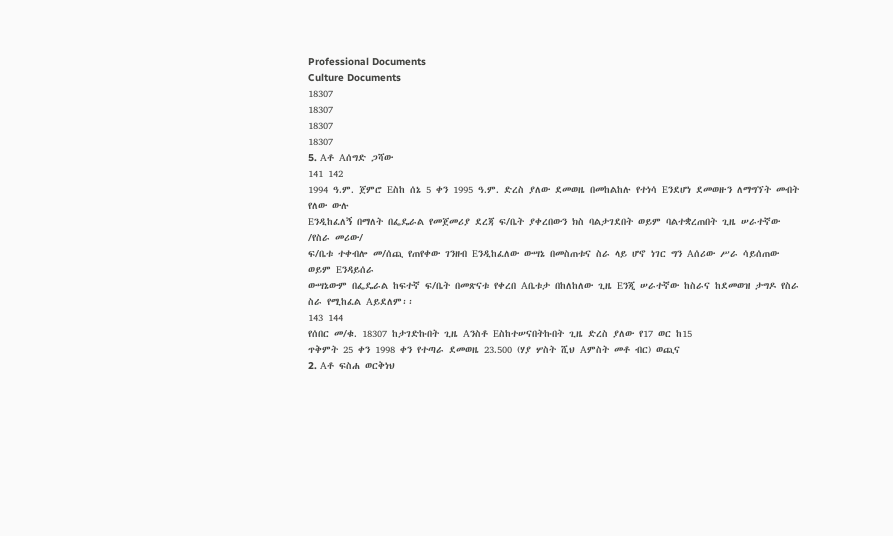Professional Documents
Culture Documents
18307
18307
18307
18307
5. Aቶ Aሰግድ ጋሻው
141 142
1994 ዓ.ም. ጀምሮ Eስከ ሰኔ 5 ቀን 1995 ዓ.ም. ድረስ ያለው ደመወዜ በመከልከሉ የተነሳ Eንደሆነ ደመወዙን ለማግኘት መብት የለው ውሉ
Eንዲከፈለኝ በማለት በፌዴራል የመጀመሪያ ደረጃ ፍ/ቤት ያቀረበውን ክስ ባልታገደበት ወይም ባልተቋረጠበት ጊዜ ሠራተኛው /የስራ መሪው/
ፍ/ቤቱ ተቀብሎ መ/ሰጪ የጠየቀው ገንዘብ Eንዲከፈለው ውሣኔ በመስጠቱና ስራ ላይ ሆኖ ነገር ግን Aሰሪው ሥራ ሳይሰጠው ወይም Eንዳይሰራ
ውሣኔውም በፌዴራል ከፍተኛ ፍ/ቤት በመጽናቱ የቀረበ Aቤቱታ በከለከለው ጊዜ Eንጂ ሠራተኛው ከስራና ከደመወዝ ታግዶ የስራ
ስራ የሚከፈል Aይደለም፡፡
143 144
የሰበር መ/ቁ. 18307 ከታገድኩበት ጊዜ Aንስቶ Eስከተሠናበትኩበት ጊዜ ድረስ ያለው የ17 ወር ከ15
ጥቅምት 25 ቀን 1998 ቀን የተጣራ ደመወዜ 23.500 (ሃያ ሦስት ሺህ Aምስት መቶ ብር) ወጪና
2. Aቶ ፍስሐ ወርቅነህ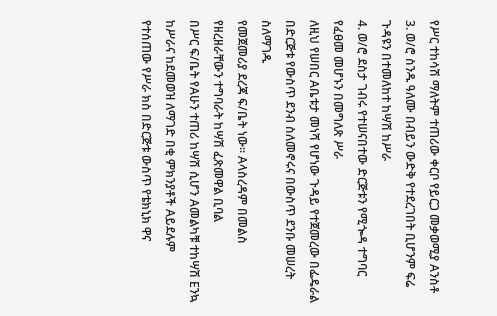የሥር ተከሳሽ ማለትም ተጠሪው ቀርቦ የይርጋ መቃወሚያ Aንስቶ
3. ወ/ሮ ስንዱ ዓለሙ በብይን ውድቅ የተደረገበት ቢሆንም ፍሬ ጉዳዩን በተመለከተ ከሣሽ ከሥራ
4. ወ/ሮ ደስታ ገብሩ የተሠናበተው ድርጅቱን የሚጐዳ ተግባር የፈፀመ መሆኑን በመግለጽ ሥራ
ለዚህ የሠበር Aቤቱታ መነሻ የሆነው ጉዳይ የተጀመረው በፌዴራል በድርጅቱ የውስጥ ደንብ ስለመኖሩና በውስጥ ደንቡ መሠረት ስለማገዱ
የመጀመሪያ ደረጃ ፍ/ቤት ነው፡፡ Aላስረዳም በመልስ የዘረዘራቸውን ተግባራት ከሣሽ ፈጽመዋል ቢባል
በሥር ፍ/ቤት የAሁን ተጠሪ ከሣሽ ሲሆን Aመልካቹ ተከሣሽ Eንኳ ከሥራና ከደመወዝ ለማገድ በቂ ምክንያቶች Aይደሉም
የተሰጠው የሥራ ክስ በድርጅቱ ውስጥ የቴክኒክ ዋና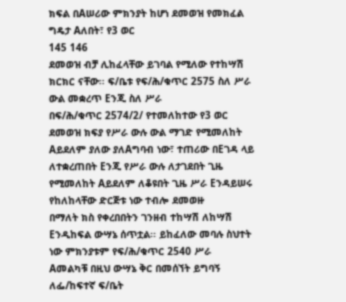ክፍል በAሠሪው ምክንያት ከሆነ ደመወዝ የመክፈል ግዴታ Aለበት፣ የ3 ወር
145 146
ደመወዝ ብቻ ሊከፈላቸው ይገባል የሚለው የተከሣሽ ክርክር ናቸው፡፡ ፍ/ቤቱ የፍ/ሕ/ቁጥር 2575 ስለ ሥራ ውል መቋረጥ Eንጂ ስለ ሥራ
በፍ/ሕ/ቁጥር 2574/2/ የተመለከተው የ3 ወር ደመወዝ ክፍያ የሥራ ውሉ ውል ማገድ የሚመለከት Aይደለም ያለው ያለAግባብ ነው፣ ተጠሪው በEገዳ ላይ
ለተቋረጠበት Eንጂ የሥራ ውሉ ለታገደበት ጊዜ የሚመለከት Aይደለም ለቆዩበት ጊዜ ሥራ Eንዳይሠሩ የከለከላቸው ድርጅቱ ነው ተብሎ ደመወዙ
በማለት ክስ የቀረበበትን ገንዘብ ተከሣሽ ለከሣሽ Eንዲከፍል ውሣኔ ሰጥቷል፡፡ ይከፈለው መባሉ ስህተት ነው ምክንያቱም የፍ/ሕ/ቁጥር 2540 ሥራ
Aመልካቹ በዚህ ውሣኔ ቅር በመሰኘት ይግባኝ ለፌ/ከፍተኛ ፍ/ቤት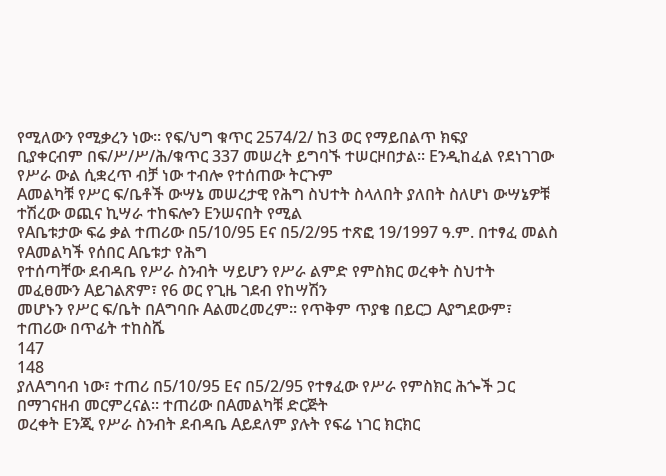የሚለውን የሚቃረን ነው፡፡ የፍ/ህግ ቁጥር 2574/2/ ከ3 ወር የማይበልጥ ክፍያ
ቢያቀርብም በፍ/ሥ/ሥ/ሕ/ቁጥር 337 መሠረት ይግባኙ ተሠርዞበታል፡፡ Eንዲከፈል የደነገገው የሥራ ውል ሲቋረጥ ብቻ ነው ተብሎ የተሰጠው ትርጉም
Aመልካቹ የሥር ፍ/ቤቶች ውሣኔ መሠረታዊ የሕግ ስህተት ስላለበት ያለበት ስለሆነ ውሣኔዎቹ ተሽረው ወጪና ኪሣራ ተከፍሎን Eንሠናበት የሚል
የAቤቱታው ፍሬ ቃል ተጠሪው በ5/10/95 Eና በ5/2/95 ተጽፎ 19/1997 ዓ.ም. በተፃፈ መልስ የAመልካች የሰበር Aቤቱታ የሕግ
የተሰጣቸው ደብዳቤ የሥራ ስንብት ሣይሆን የሥራ ልምድ የምስክር ወረቀት ስህተት መፈፀሙን Aይገልጽም፣ የ6 ወር የጊዜ ገደብ የከሣሽን
መሆኑን የሥር ፍ/ቤት በAግባቡ Aልመረመረም፡፡ የጥቅም ጥያቄ በይርጋ Aያግደውም፣ ተጠሪው በጥፊት ተከስሼ
147
148
ያለAግባብ ነው፣ ተጠሪ በ5/10/95 Eና በ5/2/95 የተፃፈው የሥራ የምስክር ሕጐች ጋር በማገናዘብ መርምረናል፡፡ ተጠሪው በAመልካቹ ድርጅት
ወረቀት Eንጂ የሥራ ስንብት ደብዳቤ Aይደለም ያሉት የፍሬ ነገር ክርክር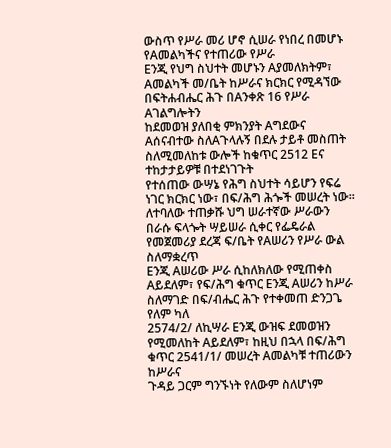ውስጥ የሥራ መሪ ሆኖ ሲሠራ የነበረ በመሆኑ የAመልካችና የተጠሪው የሥራ
Eንጂ የህግ ስህተት መሆኑን Aያመለክትም፣ Aመልካች መ/ቤት ከሥራና ክርክር የሚዳኘው በፍትሐብሔር ሕጉ በAንቀጽ 16 የሥራ Aገልግሎትን
ከደመወዝ ያለበቂ ምክንያት Aግደውና Aሰናብተው ስለAጉላሉኝ በደሉ ታይቶ መስጠት ስለሚመለከቱ ውሎች ከቁጥር 2512 Eና ተከታታይዎቹ በተደነገጉት
የተሰጠው ውሣኔ የሕግ ስህተት ሳይሆን የፍሬ ነገር ክርክር ነው፣ በፍ/ሕግ ሕጐች መሠረት ነው፡፡
ለተባለው ተጠቃሹ ህግ ሠራተኛው ሥራውን በራሱ ፍላጐት ሣይሠራ ሲቀር የፌዴራል የመጀመሪያ ደረጃ ፍ/ቤት የAሠሪን የሥራ ውል ስለማቋረጥ
Eንጂ Aሠሪው ሥራ ሲከለክለው የሚጠቀስ Aይደለም፣ የፍ/ሕግ ቁጥር Eንጂ Aሠሪን ከሥራ ስለማገድ በፍ/ብሔር ሕጉ የተቀመጠ ድንጋጌ የለም ካለ
2574/2/ ለኪሣራ Eንጂ ውዝፍ ደመወዝን የሚመለከት Aይደለም፣ ከዚህ በኋላ በፍ/ሕግ ቁጥር 2541/1/ መሠረት Aመልካቹ ተጠሪውን ከሥራና
ጉዳይ ጋርም ግንኙነት የለውም ስለሆነም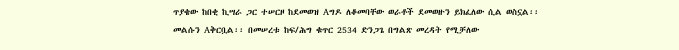ጥያቄው ከበቂ ኪሣራ ጋር ተሠርዞ ከደመወዝ Aግዶ ለቆመባቸው ወራቶች ደመወዙን ይክፈለው ሲል ወስኗል፡፡
መልሱን Aቅርቧል፡፡ በመሠረቱ ከፍ/ሕግ ቁጥር 2534 ድንጋጌ በግልጽ መረዳት የሚቻለው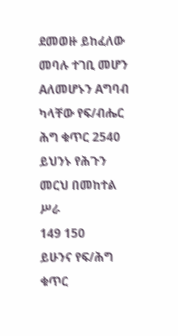ደመወዙ ይከፈለው መባሉ ተገቢ መሆን Aለመሆኑን Aግባብ ካላቸው የፍ/ብሔር ሕግ ቁጥር 2540 ይህንኑ የሕጉን መርህ በመከተል ሥራ
149 150
ይሁንና የፍ/ሕግ ቁጥር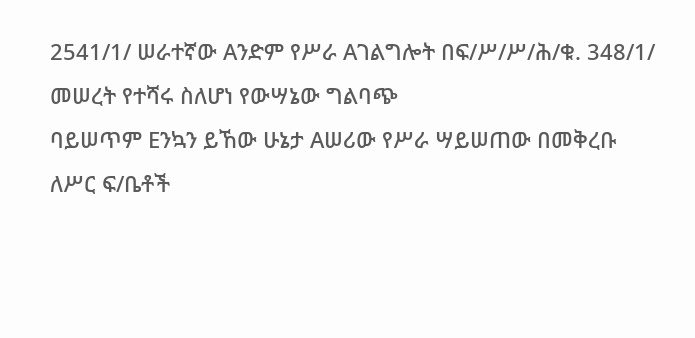2541/1/ ሠራተኛው Aንድም የሥራ Aገልግሎት በፍ/ሥ/ሥ/ሕ/ቁ. 348/1/ መሠረት የተሻሩ ስለሆነ የውሣኔው ግልባጭ
ባይሠጥም Eንኳን ይኸው ሁኔታ Aሠሪው የሥራ ሣይሠጠው በመቅረቡ ለሥር ፍ/ቤቶች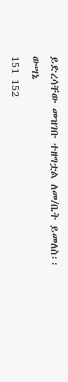ይድረሳቸው መዝገቡ ተዘግቷል ለመ/ቤት ይመለስ፡፡
ውሣኔ
151 152